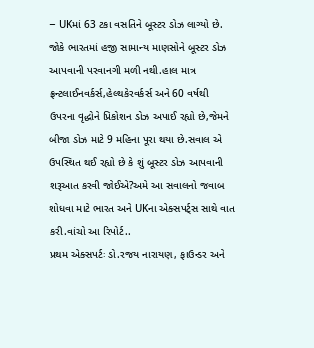– UKમાં 63 ટકા વસતિને બૂસ્ટર ડોઝ લાગ્યો છે. જોકે ભારતમાં હજી સામાન્ય માણસોને બૂસ્ટર ડોઝ આપવાની પરવાનગી મળી નથી.હાલ માત્ર ફ્રન્ટલાઈનવર્કર્સ,હેલ્થકેરવર્કર્સ અને 60 વર્ષથી ઉપરના વૃદ્ધોને પ્રિકોશન ડોઝ અપાઈ રહ્યો છે,જેમને બીજા ડોઝ માટે 9 મહિના પૂરા થયા છે.સવાલ એ ઉપસ્થિત થઈ રહ્યો છે કે શું બૂસ્ટર ડોઝ આપવાની શરૂઆત કરવી જોઈએ?અમે આ સવાલનો જવાબ શોધવા માટે ભારત અને UKના એક્સપર્ટ્સ સાથે વાત કરી.વાંચો આ રિપોર્ટ..
પ્રથમ એક્સપર્ટઃ ડો.રજય નારાયણ, ફાઉન્ડર અને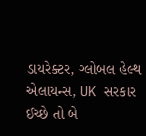ડાયરેક્ટર, ગ્લોબલ હેલ્થ એલાયન્સ, UK સરકાર ઈચ્છે તો બે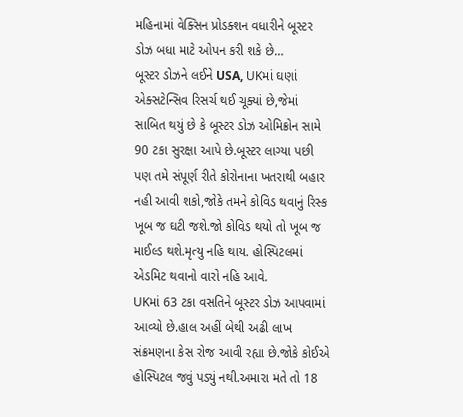મહિનામાં વેક્સિન પ્રોડક્શન વધારીને બૂસ્ટર ડોઝ બધા માટે ઓપન કરી શકે છે…
બૂસ્ટર ડોઝને લઈને USA, UKમાં ઘણાં એક્સટેન્સિવ રિસર્ચ થઈ ચૂક્યાં છે,જેમાં સાબિત થયું છે કે બૂસ્ટર ડોઝ ઓમિક્રોન સામે 90 ટકા સુરક્ષા આપે છે.બૂસ્ટર લાગ્યા પછી પણ તમે સંપૂર્ણ રીતે કોરોનાના ખતરાથી બહાર નહી આવી શકો,જોકે તમને કોવિડ થવાનું રિસ્ક ખૂબ જ ઘટી જશે.જો કોવિડ થયો તો ખૂબ જ માઈલ્ડ થશે.મૃત્યુ નહિ થાય. હોસ્પિટલમાં એડમિટ થવાનો વારો નહિ આવે.
UKમાં 63 ટકા વસતિને બૂસ્ટર ડોઝ આપવામાં આવ્યો છે.હાલ અહીં બેથી અઢી લાખ સંક્રમણના કેસ રોજ આવી રહ્યા છે.જોકે કોઈએ હોસ્પિટલ જવું પડ્યું નથી.અમારા મતે તો 18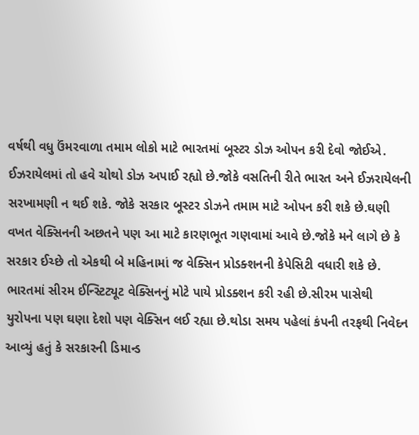વર્ષથી વધુ ઉંમરવાળા તમામ લોકો માટે ભારતમાં બૂસ્ટર ડોઝ ઓપન કરી દેવો જોઈએ.
ઈઝરાયેલમાં તો હવે ચોથો ડોઝ અપાઈ રહ્યો છે.જોકે વસતિની રીતે ભારત અને ઈઝરાયેલની સરખામણી ન થઈ શકે. જોકે સરકાર બૂસ્ટર ડોઝને તમામ માટે ઓપન કરી શકે છે.ઘણી વખત વેક્સિનની અછતને પણ આ માટે કારણભૂત ગણવામાં આવે છે.જોકે મને લાગે છે કે સરકાર ઈચ્છે તો એકથી બે મહિનામાં જ વેક્સિન પ્રોડક્શનની કેપેસિટી વધારી શકે છે.
ભારતમાં સીરમ ઈન્સ્ટિટ્યૂટ વેક્સિનનું મોટે પાયે પ્રોડક્શન કરી રહી છે.સીરમ પાસેથી યુરોપના પણ ઘણા દેશો પણ વેક્સિન લઈ રહ્યા છે.થોડા સમય પહેલાં કંપની તરફથી નિવેદન આવ્યું હતું કે સરકારની ડિમાન્ડ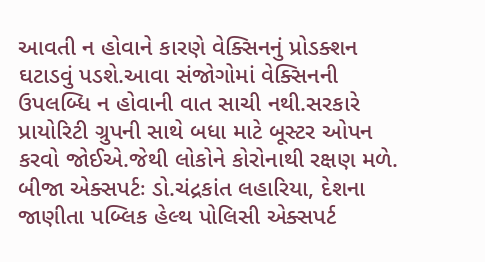આવતી ન હોવાને કારણે વેક્સિનનું પ્રોડક્શન ઘટાડવું પડશે.આવા સંજોગોમાં વેક્સિનની ઉપલબ્ધિ ન હોવાની વાત સાચી નથી.સરકારે પ્રાયોરિટી ગ્રુપની સાથે બધા માટે બૂસ્ટર ઓપન કરવો જોઈએ.જેથી લોકોને કોરોનાથી રક્ષણ મળે.
બીજા એક્સપર્ટઃ ડો.ચંદ્રકાંત લહારિયા, દેશના જાણીતા પબ્લિક હેલ્થ પોલિસી એક્સપર્ટ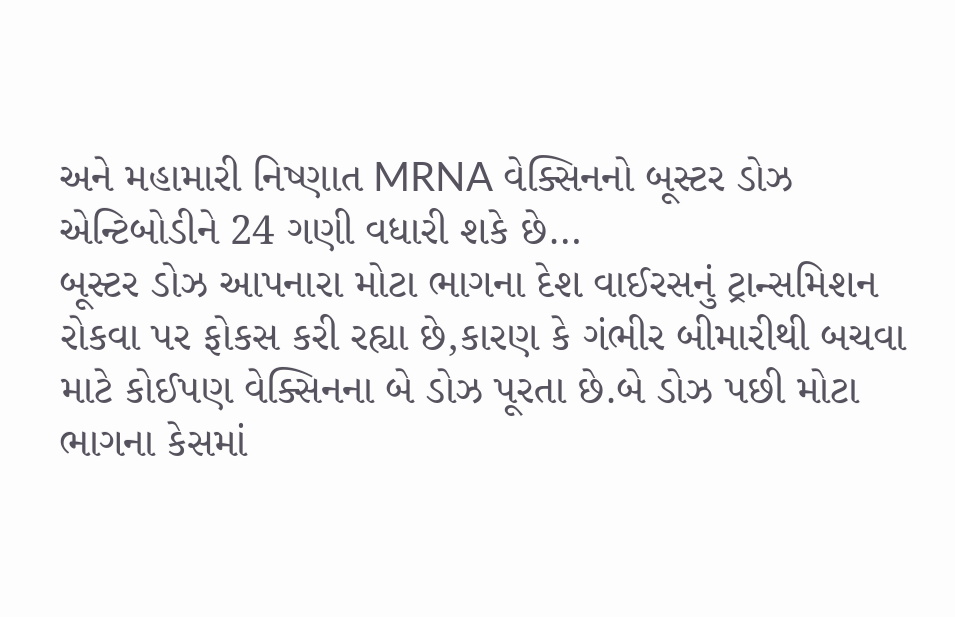અને મહામારી નિષ્ણાત MRNA વેક્સિનનો બૂસ્ટર ડોઝ એન્ટિબોડીને 24 ગણી વધારી શકે છે…
બૂસ્ટર ડોઝ આપનારા મોટા ભાગના દેશ વાઈરસનું ટ્રાન્સમિશન રોકવા પર ફોકસ કરી રહ્યા છે,કારણ કે ગંભીર બીમારીથી બચવા માટે કોઈપણ વેક્સિનના બે ડોઝ પૂરતા છે.બે ડોઝ પછી મોટા ભાગના કેસમાં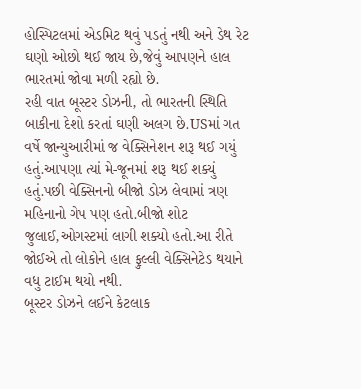હોસ્પિટલમાં એડમિટ થવું પડતું નથી અને ડેથ રેટ ઘણો ઓછો થઈ જાય છે,જેવું આપણને હાલ ભારતમાં જોવા મળી રહ્યો છે.
રહી વાત બૂસ્ટર ડોઝની, તો ભારતની સ્થિતિ બાકીના દેશો કરતાં ઘણી અલગ છે.USમાં ગત વર્ષે જાન્યુઆરીમાં જ વેક્સિનેશન શરૂ થઈ ગયું હતું.આપણા ત્યાં મે-જૂનમાં શરૂ થઈ શક્યું હતું.પછી વેક્સિનનો બીજો ડોઝ લેવામાં ત્રણ મહિનાનો ગેપ પણ હતો.બીજો શોટ જુલાઈ,ઓગસ્ટમાં લાગી શક્યો હતો.આ રીતે જોઈએ તો લોકોને હાલ ફુલ્લી વેક્સિનેટેડ થયાને વધુ ટાઈમ થયો નથી.
બૂસ્ટર ડોઝને લઈને કેટલાક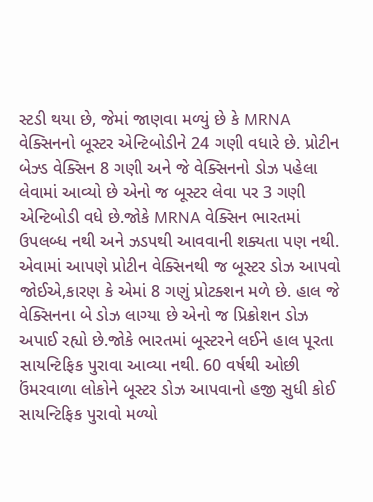સ્ટડી થયા છે, જેમાં જાણવા મળ્યું છે કે MRNA વેક્સિનનો બૂસ્ટર એન્ટિબોડીને 24 ગણી વધારે છે. પ્રોટીન બેઝ્ડ વેક્સિન 8 ગણી અને જે વેક્સિનનો ડોઝ પહેલા લેવામાં આવ્યો છે એનો જ બૂસ્ટર લેવા પર 3 ગણી એન્ટિબોડી વધે છે.જોકે MRNA વેક્સિન ભારતમાં ઉપલબ્ધ નથી અને ઝડપથી આવવાની શક્યતા પણ નથી.
એવામાં આપણે પ્રોટીન વેક્સિનથી જ બૂસ્ટર ડોઝ આપવો જોઈએ,કારણ કે એમાં 8 ગણું પ્રોટક્શન મળે છે. હાલ જે વેક્સિનના બે ડોઝ લાગ્યા છે એનો જ પ્રિક્રોશન ડોઝ અપાઈ રહ્યો છે.જોકે ભારતમાં બૂસ્ટરને લઈને હાલ પૂરતા સાયન્ટિફિક પુરાવા આવ્યા નથી. 60 વર્ષથી ઓછી ઉંમરવાળા લોકોને બૂસ્ટર ડોઝ આપવાનો હજી સુધી કોઈ સાયન્ટિફિક પુરાવો મળ્યો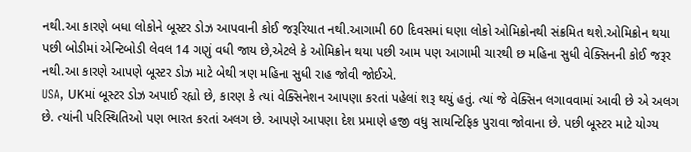નથી.આ કારણે બધા લોકોને બૂસ્ટર ડોઝ આપવાની કોઈ જરૂરિયાત નથી.આગામી 60 દિવસમાં ઘણા લોકો ઓમિક્રોનથી સંક્રમિત થશે.ઓમિક્રોન થયા પછી બોડીમાં એન્ટિબોડી લેવલ 14 ગણું વધી જાય છે,એટલે કે ઓમિક્રોન થયા પછી આમ પણ આગામી ચારથી છ મહિના સુધી વેક્સિનની કોઈ જરૂર નથી.આ કારણે આપણે બૂસ્ટર ડોઝ માટે બેથી ત્રણ મહિના સુધી રાહ જોવી જોઈએ.
USA, UKમાં બૂસ્ટર ડોઝ અપાઈ રહ્યો છે, કારણ કે ત્યાં વેક્સિનેશન આપણા કરતાં પહેલાં શરૂ થયું હતું. ત્યાં જે વેક્સિન લગાવવામાં આવી છે એ અલગ છે. ત્યાંની પરિસ્થિતિઓ પણ ભારત કરતાં અલગ છે. આપણે આપણા દેશ પ્રમાણે હજી વધુ સાયન્ટિફિક પુરાવા જોવાના છે. પછી બૂસ્ટર માટે યોગ્ય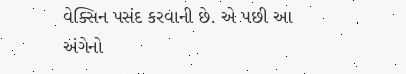વેક્સિન પસંદ કરવાની છે. એ પછી આ અંગેનો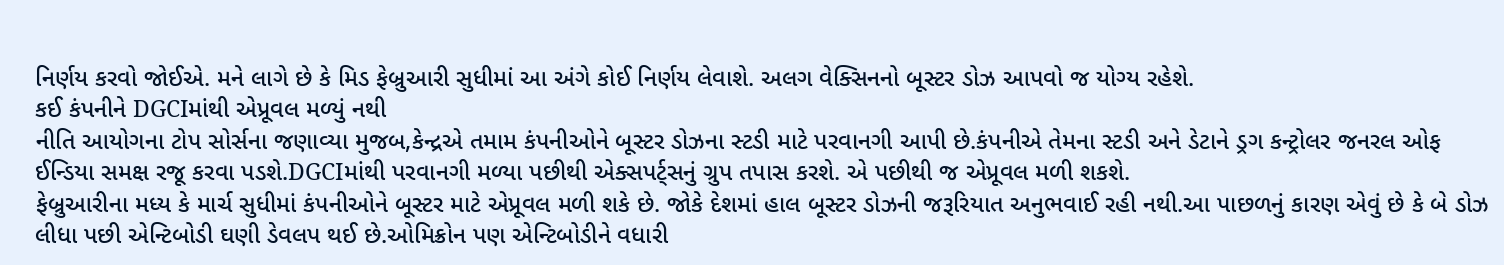નિર્ણય કરવો જોઈએ. મને લાગે છે કે મિડ ફેબ્રુઆરી સુધીમાં આ અંગે કોઈ નિર્ણય લેવાશે. અલગ વેક્સિનનો બૂસ્ટર ડોઝ આપવો જ યોગ્ય રહેશે.
કઈ કંપનીને DGCIમાંથી એપ્રૂવલ મળ્યું નથી
નીતિ આયોગના ટોપ સોર્સના જણાવ્યા મુજબ,કેન્દ્રએ તમામ કંપનીઓને બૂસ્ટર ડોઝના સ્ટડી માટે પરવાનગી આપી છે.કંપનીએ તેમના સ્ટડી અને ડેટાને ડ્રગ કન્ટ્રોલર જનરલ ઓફ ઈન્ડિયા સમક્ષ રજૂ કરવા પડશે.DGCIમાંથી પરવાનગી મળ્યા પછીથી એક્સપર્ટ્સનું ગ્રુપ તપાસ કરશે. એ પછીથી જ એપ્રૂવલ મળી શકશે.
ફેબ્રુઆરીના મધ્ય કે માર્ચ સુધીમાં કંપનીઓને બૂસ્ટર માટે એપ્રૂવલ મળી શકે છે. જોકે દેશમાં હાલ બૂસ્ટર ડોઝની જરૂરિયાત અનુભવાઈ રહી નથી.આ પાછળનું કારણ એવું છે કે બે ડોઝ લીધા પછી એન્ટિબોડી ઘણી ડેવલપ થઈ છે.ઓમિક્રોન પણ એન્ટિબોડીને વધારી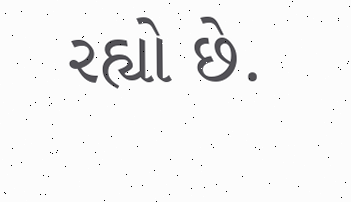રહ્યો છે.